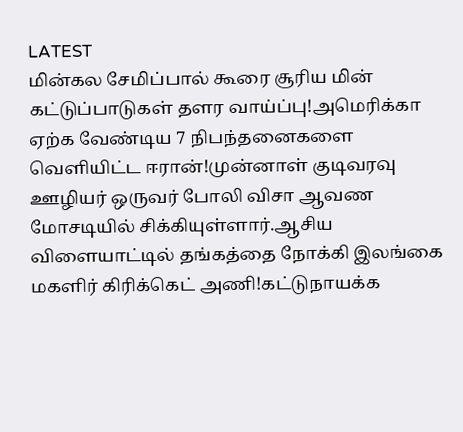LATEST
மின்கல சேமிப்பால் கூரை சூரிய மின் கட்டுப்பாடுகள் தளர வாய்ப்பு!அமெரிக்கா ஏற்க வேண்டிய 7 நிபந்தனைகளை வெளியிட்ட ஈரான்!முன்னாள் குடிவரவு ஊழியர் ஒருவர் போலி விசா ஆவண மோசடியில் சிக்கியுள்ளார்.ஆசிய விளையாட்டில் தங்கத்தை நோக்கி இலங்கை மகளிர் கிரிக்கெட் அணி!கட்டுநாயக்க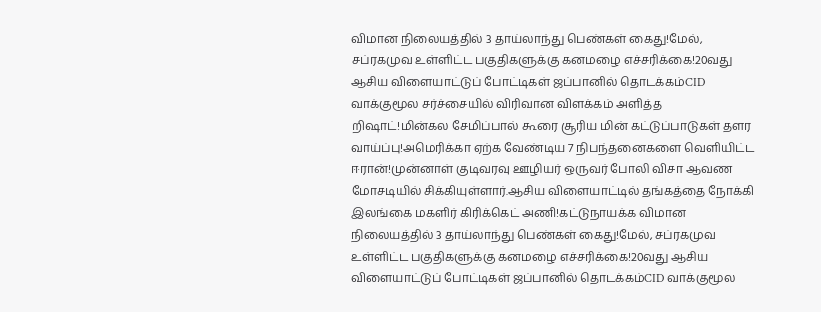விமான நிலையத்தில் 3 தாய்லாந்து பெண்கள் கைது!மேல், சப்ரகமுவ உள்ளிட்ட பகுதிகளுக்கு கனமழை எச்சரிக்கை!20வது ஆசிய விளையாட்டுப் போட்டிகள் ஜப்பானில் தொடக்கம்CID வாக்குமூல சர்ச்சையில் விரிவான விளக்கம் அளித்த றிஷாட்!மின்கல சேமிப்பால் கூரை சூரிய மின் கட்டுப்பாடுகள் தளர வாய்ப்பு!அமெரிக்கா ஏற்க வேண்டிய 7 நிபந்தனைகளை வெளியிட்ட ஈரான்!முன்னாள் குடிவரவு ஊழியர் ஒருவர் போலி விசா ஆவண மோசடியில் சிக்கியுள்ளார்.ஆசிய விளையாட்டில் தங்கத்தை நோக்கி இலங்கை மகளிர் கிரிக்கெட் அணி!கட்டுநாயக்க விமான நிலையத்தில் 3 தாய்லாந்து பெண்கள் கைது!மேல், சப்ரகமுவ உள்ளிட்ட பகுதிகளுக்கு கனமழை எச்சரிக்கை!20வது ஆசிய விளையாட்டுப் போட்டிகள் ஜப்பானில் தொடக்கம்CID வாக்குமூல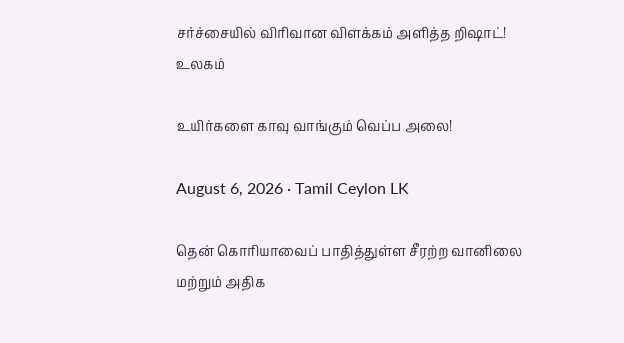சர்ச்சையில் விரிவான விளக்கம் அளித்த றிஷாட்!
உலகம்

உயிர்களை காவு வாங்கும் வெப்ப அலை!

August 6, 2026 · Tamil Ceylon LK

தென் கொரியாவைப் பாதித்துள்ள சீரற்ற வானிலை மற்றும் அதிக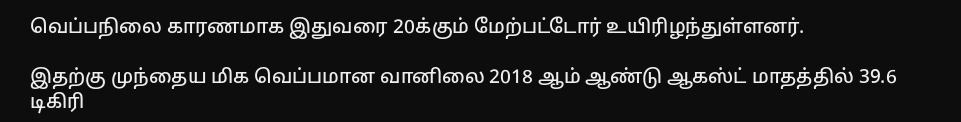வெப்பநிலை காரணமாக இதுவரை 20க்கும் மேற்பட்டோர் உயிரிழந்துள்ளனர்.

இதற்கு முந்தைய மிக வெப்பமான வானிலை 2018 ஆம் ஆண்டு ஆகஸ்ட் மாதத்தில் 39.6 டிகிரி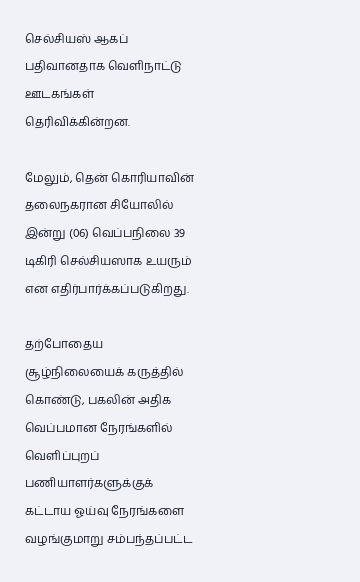செல்சியஸ் ஆகப் பதிவானதாக வெளிநாட்டு ஊடகங்கள் தெரிவிக்கின்றன.

மேலும், தென் கொரியாவின் தலைநகரான சியோலில் இன்று (06) வெப்பநிலை 39 டிகிரி செல்சியஸாக உயரும் என எதிர்பார்க்கப்படுகிறது.

தற்போதைய சூழ்நிலையைக் கருத்தில் கொண்டு, பகலின் அதிக வெப்பமான நேரங்களில் வெளிப்புறப் பணியாளர்களுக்குக் கட்டாய ஓய்வு நேரங்களை வழங்குமாறு சம்பந்தப்பட்ட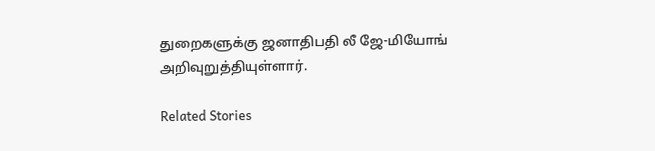துறைகளுக்கு ஜனாதிபதி லீ ஜே-மியோங் அறிவுறுத்தியுள்ளார்.

Related Stories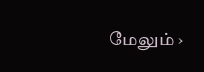மேலும் ›